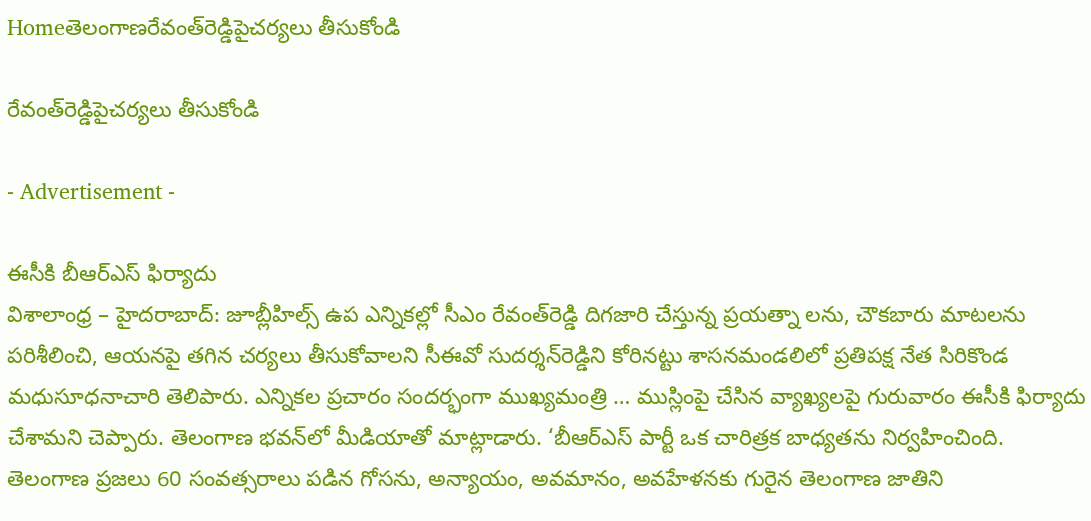Homeతెలంగాణరేవంత్‌రెడ్డిపైచర్యలు తీసుకోండి

రేవంత్‌రెడ్డిపైచర్యలు తీసుకోండి

- Advertisement -

ఈసీకి బీఆర్‌ఎస్‌ ఫిర్యాదు
విశాలాంధ్ర – హైదరాబాద్‌: జూబ్లీహిల్స్‌ ఉప ఎన్నికల్లో సీఎం రేవంత్‌రెడ్డి దిగజారి చేస్తున్న ప్రయత్నా లను, చౌకబారు మాటలను పరిశీలించి, ఆయనపై తగిన చర్యలు తీసుకోవాలని సీఈవో సుదర్శన్‌రెడ్డిని కోరినట్టు శాసనమండలిలో ప్రతిపక్ష నేత సిరికొండ మధుసూధనాచారి తెలిపారు. ఎన్నికల ప్రచారం సందర్భంగా ముఖ్యమంత్రి … ముస్లింపై చేసిన వ్యాఖ్యలపై గురువారం ఈసీకి ఫిర్యాదు చేశామని చెప్పారు. తెలంగాణ భవన్‌లో మీడియాతో మాట్లాడారు. ‘బీఆర్‌ఎస్‌ పార్టీ ఒక చారిత్రక బాధ్యతను నిర్వహించింది. తెలంగాణ ప్రజలు 60 సంవత్సరాలు పడిన గోసను, అన్యాయం, అవమానం, అవహేళనకు గురైన తెలంగాణ జాతిని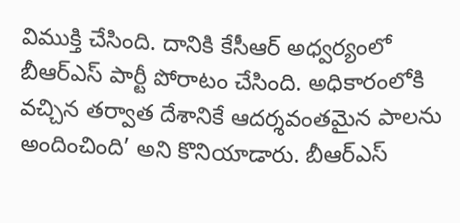విముక్తి చేసింది. దానికి కేసీఆర్‌ అధ్వర్యంలో బీఆర్‌ఎస్‌ పార్టీ పోరాటం చేసింది. అధికారంలోకి వచ్చిన తర్వాత దేశానికే ఆదర్శవంతమైన పాలను అందించింది’ అని కొనియాడారు. బీఆర్‌ఎస్‌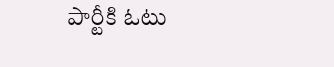పార్టీకి ఓటు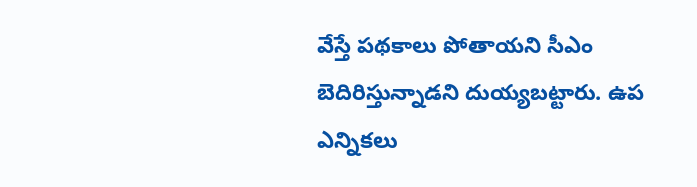వేస్తే పథకాలు పోతాయని సీఎం బెదిరిస్తున్నాడని దుయ్యబట్టారు. ఉప ఎన్నికలు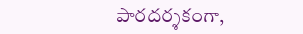పారదర్శకంగా,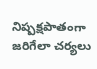నిష్పక్షపాతంగా జరిగేలా చర్యలు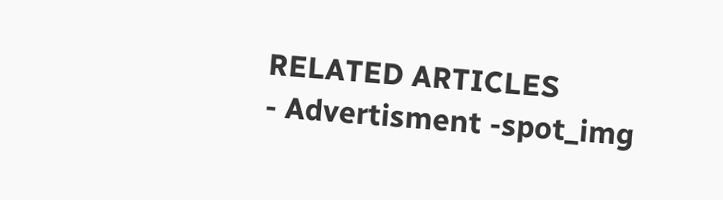RELATED ARTICLES
- Advertisment -spot_img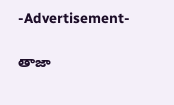-Advertisement-

తాజా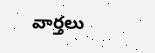వార్తలు